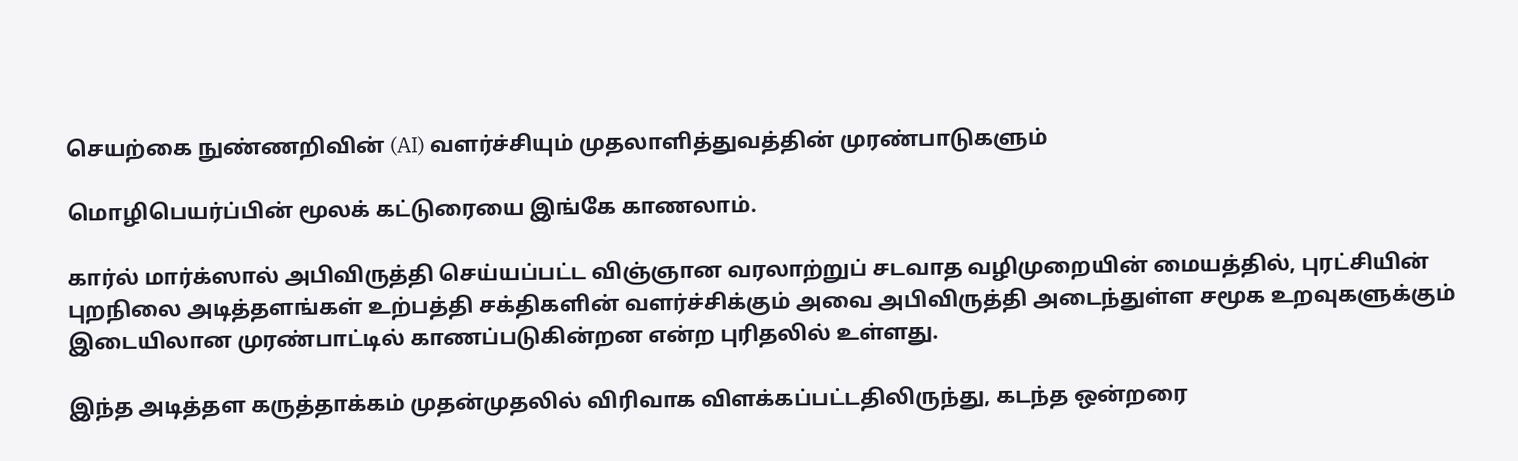செயற்கை நுண்ணறிவின் (AI) வளர்ச்சியும் முதலாளித்துவத்தின் முரண்பாடுகளும்

மொழிபெயர்ப்பின் மூலக் கட்டுரையை இங்கே காணலாம்.

கார்ல் மார்க்ஸால் அபிவிருத்தி செய்யப்பட்ட விஞ்ஞான வரலாற்றுப் சடவாத வழிமுறையின் மையத்தில், புரட்சியின் புறநிலை அடித்தளங்கள் உற்பத்தி சக்திகளின் வளர்ச்சிக்கும் அவை அபிவிருத்தி அடைந்துள்ள சமூக உறவுகளுக்கும் இடையிலான முரண்பாட்டில் காணப்படுகின்றன என்ற புரிதலில் உள்ளது.

இந்த அடித்தள கருத்தாக்கம் முதன்முதலில் விரிவாக விளக்கப்பட்டதிலிருந்து, கடந்த ஒன்றரை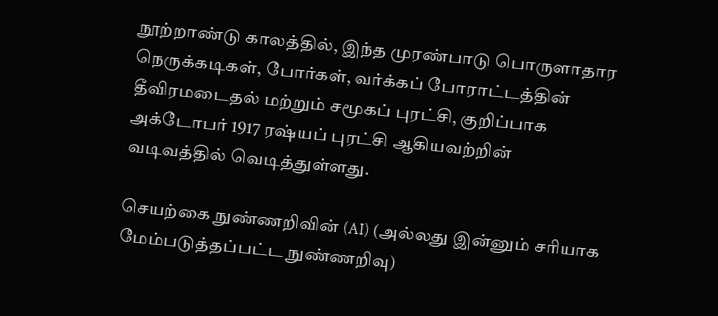நூற்றாண்டு காலத்தில், இந்த முரண்பாடு பொருளாதார நெருக்கடிகள், போர்கள், வர்க்கப் போராட்டத்தின் தீவிரமடைதல் மற்றும் சமூகப் புரட்சி, குறிப்பாக அக்டோபர் 1917 ரஷ்யப் புரட்சி ஆகியவற்றின் வடிவத்தில் வெடித்துள்ளது.

செயற்கை நுண்ணறிவின் (AI) (அல்லது இன்னும் சரியாக மேம்படுத்தப்பட்ட நுண்ணறிவு)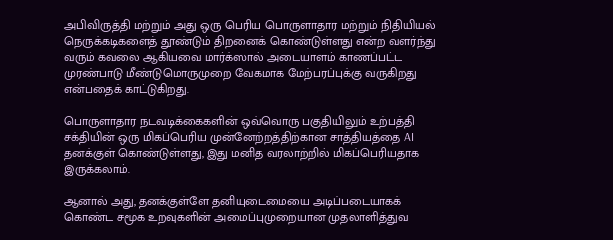அபிவிருத்தி மற்றும் அது ஒரு பெரிய பொருளாதார மற்றும் நிதியியல் நெருக்கடிகளைத் தூண்டும் திறனைக் கொண்டுள்ளது என்ற வளர்ந்து வரும் கவலை ஆகியவை மார்க்ஸால் அடையாளம் காணப்பட்ட முரண்பாடு மீண்டுமொருமுறை வேகமாக மேற்பரப்புக்கு வருகிறது என்பதைக் காட்டுகிறது.

பொருளாதார நடவடிக்கைகளின் ஒவ்வொரு பகுதியிலும் உற்பத்தி சக்தியின் ஒரு மிகப்பெரிய முன்னேற்றத்திற்கான சாத்தியத்தை AI தனக்குள் கொண்டுள்ளது, இது மனித வரலாற்றில் மிகப்பெரியதாக இருக்கலாம்.

ஆனால் அது, தனக்குள்ளே தனியுடைமையை அடிப்படையாகக் கொண்ட சமூக உறவுகளின் அமைப்புமுறையான முதலாளித்துவ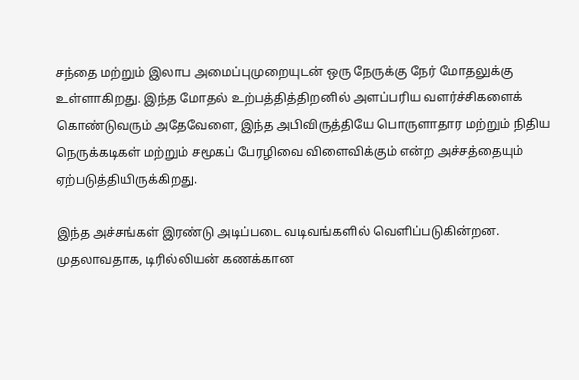சந்தை மற்றும் இலாப அமைப்புமுறையுடன் ஒரு நேருக்கு நேர் மோதலுக்கு உள்ளாகிறது. இந்த மோதல் உற்பத்தித்திறனில் அளப்பரிய வளர்ச்சிகளைக் கொண்டுவரும் அதேவேளை, இந்த அபிவிருத்தியே பொருளாதார மற்றும் நிதிய நெருக்கடிகள் மற்றும் சமூகப் பேரழிவை விளைவிக்கும் என்ற அச்சத்தையும் ஏற்படுத்தியிருக்கிறது.

இந்த அச்சங்கள் இரண்டு அடிப்படை வடிவங்களில் வெளிப்படுகின்றன. முதலாவதாக, டிரில்லியன் கணக்கான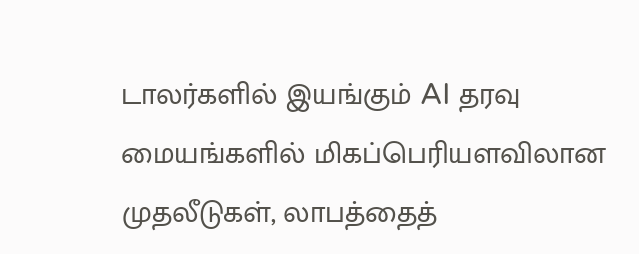டாலர்களில் இயங்கும் AI தரவு மையங்களில் மிகப்பெரியளவிலான முதலீடுகள், லாபத்தைத்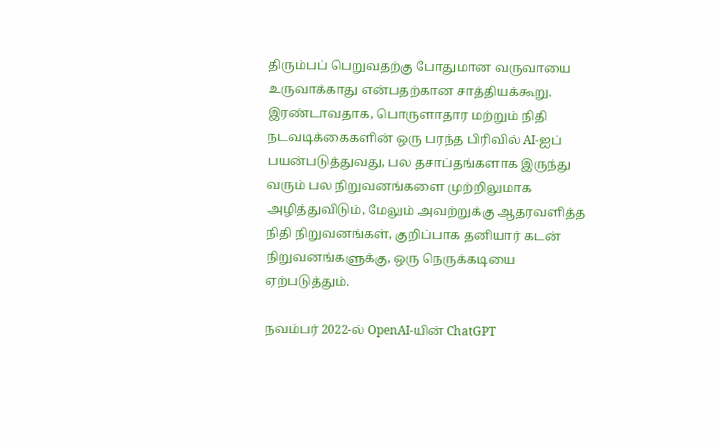திரும்பப் பெறுவதற்கு போதுமான வருவாயை உருவாக்காது என்பதற்கான சாத்தியக்கூறு. இரண்டாவதாக, பொருளாதார மற்றும் நிதி நடவடிக்கைகளின் ஒரு பரந்த பிரிவில் AI-ஐப் பயன்படுத்துவது, பல தசாப்தங்களாக இருந்து வரும் பல நிறுவனங்களை முற்றிலுமாக அழித்துவிடும், மேலும் அவற்றுக்கு ஆதரவளித்த நிதி நிறுவனங்கள், குறிப்பாக தனியார் கடன் நிறுவனங்களுக்கு, ஒரு நெருக்கடியை ஏற்படுத்தும்.

நவம்பர் 2022-ல் OpenAI-யின் ChatGPT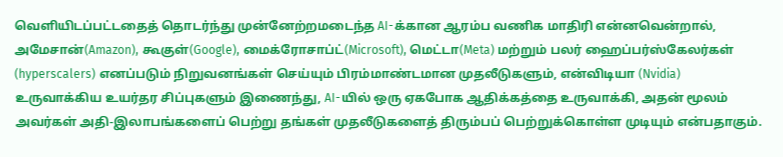வெளியிடப்பட்டதைத் தொடர்ந்து முன்னேற்றமடைந்த AI-க்கான ஆரம்ப வணிக மாதிரி என்னவென்றால், அமேசான்(Amazon), கூகுள்(Google), மைக்ரோசாப்ட்(Microsoft), மெட்டா(Meta) மற்றும் பலர் ஹைப்பர்ஸ்கேலர்கள் (hyperscalers) எனப்படும் நிறுவனங்கள் செய்யும் பிரம்மாண்டமான முதலீடுகளும், என்விடியா (Nvidia) உருவாக்கிய உயர்தர சிப்புகளும் இணைந்து, AI-யில் ஒரு ஏகபோக ஆதிக்கத்தை உருவாக்கி, அதன் மூலம் அவர்கள் அதி-இலாபங்களைப் பெற்று தங்கள் முதலீடுகளைத் திரும்பப் பெற்றுக்கொள்ள முடியும் என்பதாகும்.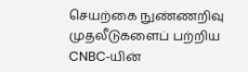செயற்கை நுண்ணறிவு முதலீடுகளைப் பற்றிய CNBC‑யின்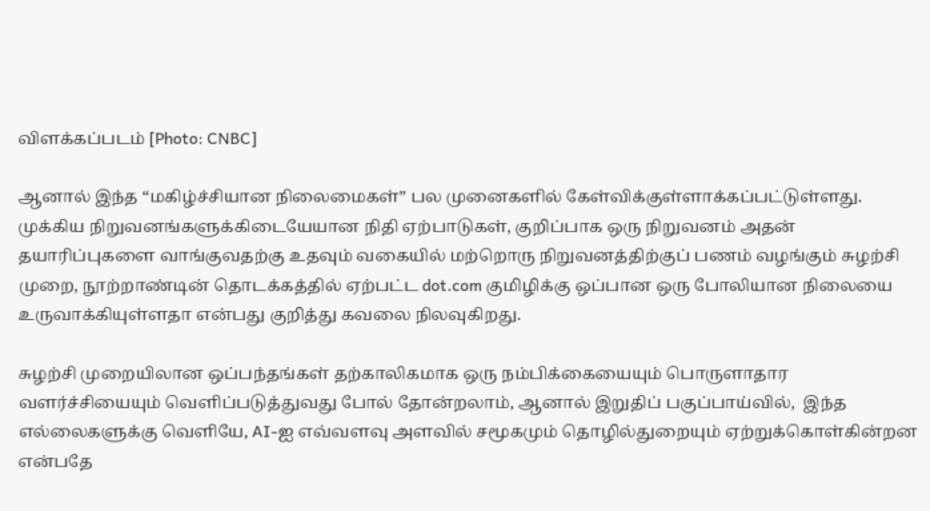விளக்கப்படம் [Photo: CNBC]

ஆனால் இந்த “மகிழ்ச்சியான நிலைமைகள்” பல முனைகளில் கேள்விக்குள்ளாக்கப்பட்டுள்ளது. முக்கிய நிறுவனங்களுக்கிடையேயான நிதி ஏற்பாடுகள், குறிப்பாக ஒரு நிறுவனம் அதன் தயாரிப்புகளை வாங்குவதற்கு உதவும் வகையில் மற்றொரு நிறுவனத்திற்குப் பணம் வழங்கும் சுழற்சி முறை, நூற்றாண்டின் தொடக்கத்தில் ஏற்பட்ட dot.com குமிழிக்கு ஒப்பான ஒரு போலியான நிலையை உருவாக்கியுள்ளதா என்பது குறித்து கவலை நிலவுகிறது.

சுழற்சி முறையிலான ஒப்பந்தங்கள் தற்காலிகமாக ஒரு நம்பிக்கையையும் பொருளாதார வளர்ச்சியையும் வெளிப்படுத்துவது போல் தோன்றலாம், ஆனால் இறுதிப் பகுப்பாய்வில்,  இந்த எல்லைகளுக்கு வெளியே, AI-ஐ எவ்வளவு அளவில் சமூகமும் தொழில்துறையும் ஏற்றுக்கொள்கின்றன என்பதே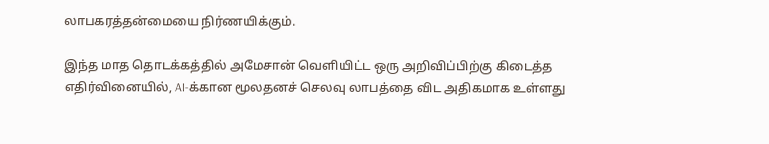லாபகரத்தன்மையை நிர்ணயிக்கும்.

இந்த மாத தொடக்கத்தில் அமேசான் வெளியிட்ட ஒரு அறிவிப்பிற்கு கிடைத்த எதிர்வினையில், AI-க்கான மூலதனச் செலவு லாபத்தை விட அதிகமாக உள்ளது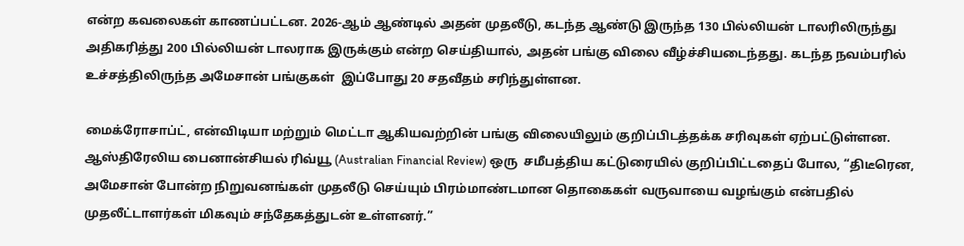என்ற கவலைகள் காணப்பட்டன. 2026-ஆம் ஆண்டில் அதன் முதலீடு, கடந்த ஆண்டு இருந்த 130 பில்லியன் டாலரிலிருந்து அதிகரித்து 200 பில்லியன் டாலராக இருக்கும் என்ற செய்தியால், அதன் பங்கு விலை வீழ்ச்சியடைந்தது. கடந்த நவம்பரில் உச்சத்திலிருந்த அமேசான் பங்குகள்  இப்போது 20 சதவீதம் சரிந்துள்ளன.

மைக்ரோசாப்ட், என்விடியா மற்றும் மெட்டா ஆகியவற்றின் பங்கு விலையிலும் குறிப்பிடத்தக்க சரிவுகள் ஏற்பட்டுள்ளன. ஆஸ்திரேலிய பைனான்சியல் ரிவ்யூ (Australian Financial Review) ஒரு  சமீபத்திய கட்டுரையில் குறிப்பிட்டதைப் போல, “திடீரென, அமேசான் போன்ற நிறுவனங்கள் முதலீடு செய்யும் பிரம்மாண்டமான தொகைகள் வருவாயை வழங்கும் என்பதில் முதலீட்டாளர்கள் மிகவும் சந்தேகத்துடன் உள்ளனர்.”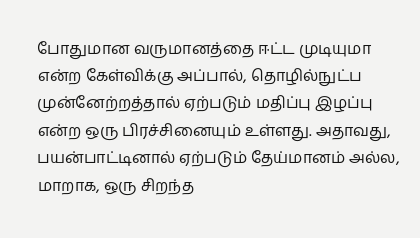போதுமான வருமானத்தை ஈட்ட முடியுமா என்ற கேள்விக்கு அப்பால், தொழில்நுட்ப முன்னேற்றத்தால் ஏற்படும் மதிப்பு இழப்பு என்ற ஒரு பிரச்சினையும் உள்ளது. அதாவது, பயன்பாட்டினால் ஏற்படும் தேய்மானம் அல்ல, மாறாக, ஒரு சிறந்த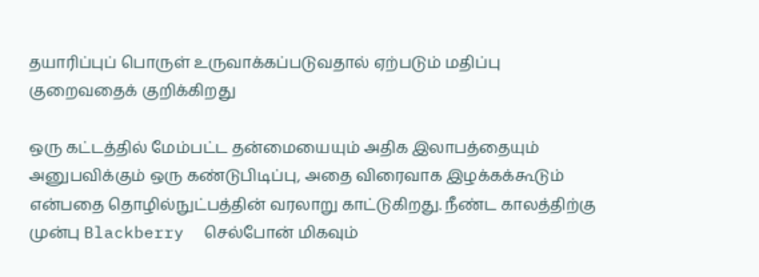தயாரிப்புப் பொருள் உருவாக்கப்படுவதால் ஏற்படும் மதிப்பு குறைவதைக் குறிக்கிறது

ஒரு கட்டத்தில் மேம்பட்ட தன்மையையும் அதிக இலாபத்தையும் அனுபவிக்கும் ஒரு கண்டுபிடிப்பு, அதை விரைவாக இழக்கக்கூடும் என்பதை தொழில்நுட்பத்தின் வரலாறு காட்டுகிறது. நீண்ட காலத்திற்கு முன்பு Blackberry  செல்போன் மிகவும்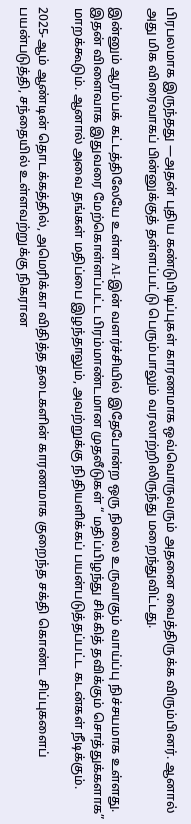பிரபலமாக இருந்தது —அதன் புதிய கண்டுபிடிப்புகள் காரணமாக ஒவ்வொருவரும் அதனை வைத்திருக்க விரும்பினர். ஆனால் அது மிக விரைவாகப் பின்னுக்குத் தள்ளப்பட்டு பெரும்பாலும் வரலாற்றிலிருந்து மறைந்துவிட்டது.

இன்னும் ஆரம்பக் கட்டத்திலேயே உள்ள AI-இன் வளர்ச்சியில் இதேபோன்ற ஒரு நிலை உருவாகும் வாய்ப்பு நிச்சயமாக உள்ளது. இதன் விளைவாக இதுவரை மேற்கொள்ளப்பட்ட பிரம்மாண்டமான முதலீடுகள் “ மதிப்பிழந்து சிக்கித் தவிக்கும் சொத்துக்களாக” மாறக்கூடும். ஆனால் அவை தங்கள் மதிப்பை இழந்தாலும், அவற்றுக்கு நிதியளிக்கப் பயன்படுத்தப்பட்ட கடன்கள் நீடிக்கும்.

2025-ஆம் ஆண்டின் தொடக்கத்தில், அமெரிக்கா விதித்த தடைகளின் காரணமாக குறைந்த சக்தி கொண்ட சிப்புகளைப் பயன்படுத்தி, சந்தையில் உள்ளவற்றுக்கு நிகரான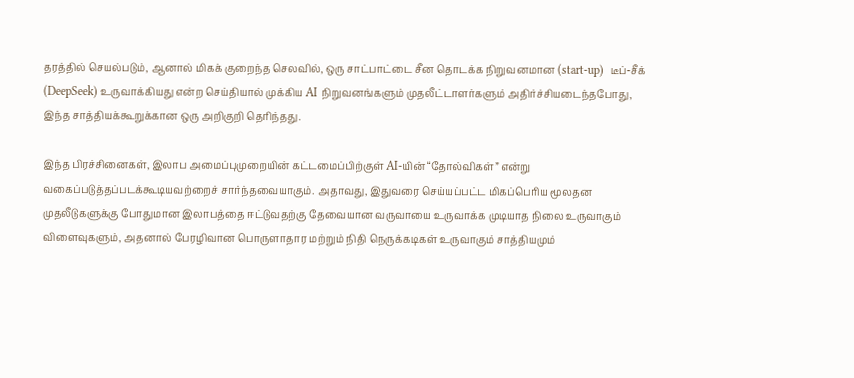தரத்தில் செயல்படும், ஆனால் மிகக் குறைந்த செலவில், ஒரு சாட்பாட்டை சீன தொடக்க நிறுவனமான (start-up)  டீப்‑சீக் (DeepSeek) உருவாக்கியது என்ற செய்தியால் முக்கிய AI நிறுவனங்களும் முதலீட்டாளர்களும் அதிர்ச்சியடைந்தபோது, இந்த சாத்தியக்கூறுக்கான ஒரு அறிகுறி தெரிந்தது.

இந்த பிரச்சினைகள், இலாப அமைப்புமுறையின் கட்டமைப்பிற்குள் AI‑யின் “தோல்விகள்” என்று வகைப்படுத்தப்படக்கூடியவற்றைச் சார்ந்தவையாகும். அதாவது, இதுவரை செய்யப்பட்ட மிகப்பெரிய மூலதன முதலீடுகளுக்கு போதுமான இலாபத்தை ஈட்டுவதற்கு தேவையான வருவாயை உருவாக்க முடியாத நிலை உருவாகும் விளைவுகளும், அதனால் பேரழிவான பொருளாதார மற்றும் நிதி நெருக்கடிகள் உருவாகும் சாத்தியமும்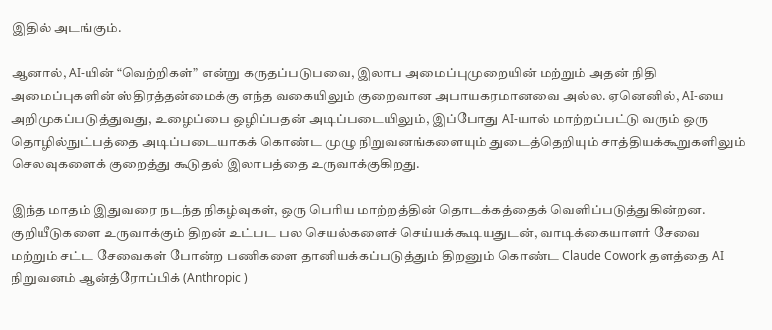இதில் அடங்கும்.

ஆனால், AI-யின் “வெற்றிகள்” என்று கருதப்படுபவை, இலாப அமைப்புமுறையின் மற்றும் அதன் நிதி அமைப்புகளின் ஸ்திரத்தன்மைக்கு எந்த வகையிலும் குறைவான அபாயகரமானவை அல்ல. ஏனெனில், AI-யை அறிமுகப்படுத்துவது, உழைப்பை ஒழிப்பதன் அடிப்படையிலும், இப்போது AI-யால் மாற்றப்பட்டு வரும் ஒரு தொழில்நுட்பத்தை அடிப்படையாகக் கொண்ட முழு நிறுவனங்களையும் துடைத்தெறியும் சாத்தியக்கூறுகளிலும் செலவுகளைக் குறைத்து கூடுதல் இலாபத்தை உருவாக்குகிறது.

இந்த மாதம் இதுவரை நடந்த நிகழ்வுகள், ஒரு பெரிய மாற்றத்தின் தொடக்கத்தைக் வெளிப்படுத்துகின்றன. குறியீடுகளை உருவாக்கும் திறன் உட்பட பல செயல்களைச் செய்யக்கூடியதுடன், வாடிக்கையாளர் சேவை மற்றும் சட்ட சேவைகள் போன்ற பணிகளை தானியக்கப்படுத்தும் திறனும் கொண்ட Claude Cowork தளத்தை AI நிறுவனம் ஆன்த்ரோப்பிக் (Anthropic )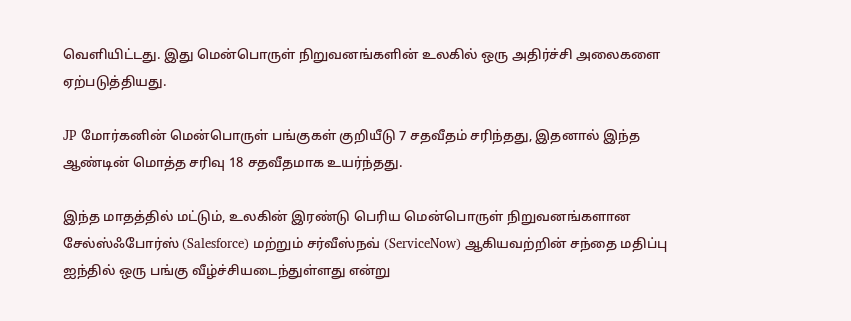வெளியிட்டது. இது மென்பொருள் நிறுவனங்களின் உலகில் ஒரு அதிர்ச்சி அலைகளை ஏற்படுத்தியது.

JP மோர்கனின் மென்பொருள் பங்குகள் குறியீடு 7 சதவீதம் சரிந்தது, இதனால் இந்த ஆண்டின் மொத்த சரிவு 18 சதவீதமாக உயர்ந்தது.

இந்த மாதத்தில் மட்டும், உலகின் இரண்டு பெரிய மென்பொருள் நிறுவனங்களான சேல்ஸ்ஃபோர்ஸ் (Salesforce) மற்றும் சர்வீஸ்நவ் (ServiceNow) ஆகியவற்றின் சந்தை மதிப்பு ஐந்தில் ஒரு பங்கு வீழ்ச்சியடைந்துள்ளது என்று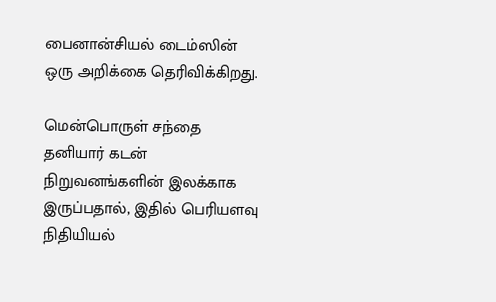பைனான்சியல் டைம்ஸின் ஒரு அறிக்கை தெரிவிக்கிறது.

மென்பொருள் சந்தை தனியார் கடன் நிறுவனங்களின் இலக்காக இருப்பதால், இதில் பெரியளவு நிதியியல்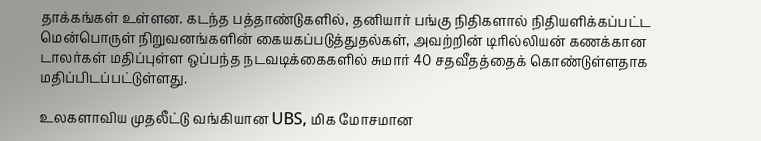தாக்கங்கள் உள்ளன. கடந்த பத்தாண்டுகளில், தனியார் பங்கு நிதிகளால் நிதியளிக்கப்பட்ட மென்பொருள் நிறுவனங்களின் கையகப்படுத்துதல்கள், அவற்றின் டிரில்லியன் கணக்கான டாலர்கள் மதிப்புள்ள ஒப்பந்த நடவடிக்கைகளில் சுமார் 40 சதவீதத்தைக் கொண்டுள்ளதாக மதிப்பிடப்பட்டுள்ளது.

உலகளாவிய முதலீட்டு வங்கியான UBS, மிக மோசமான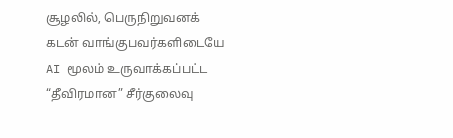சூழலில், பெருநிறுவனக் கடன் வாங்குபவர்களிடையே AI மூலம் உருவாக்கப்பட்ட “தீவிரமான” சீர்குலைவு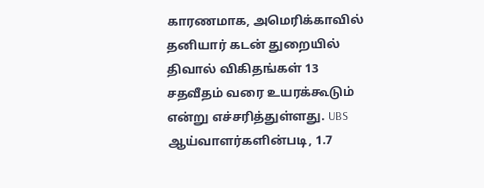காரணமாக, அமெரிக்காவில் தனியார் கடன் துறையில் திவால் விகிதங்கள் 13 சதவீதம் வரை உயரக்கூடும் என்று எச்சரித்துள்ளது. UBS ஆய்வாளர்களின்படி, 1.7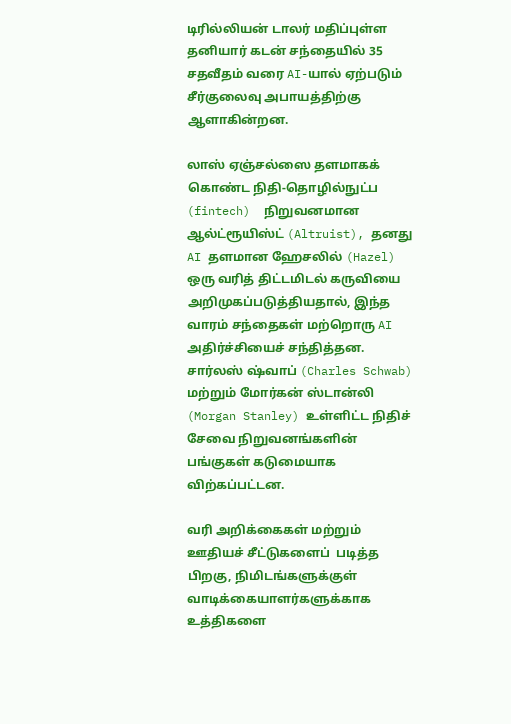டிரில்லியன் டாலர் மதிப்புள்ள  தனியார் கடன் சந்தையில் 35 சதவீதம் வரை AI-யால் ஏற்படும் சீர்குலைவு அபாயத்திற்கு ஆளாகின்றன.

லாஸ் ஏஞ்சல்ஸை தளமாகக் கொண்ட நிதி‑தொழில்நுட்ப (fintech)  நிறுவனமான ஆல்ட்ரூயிஸ்ட் (Altruist), தனது AI தளமான ஹேசலில் (Hazel) ஒரு வரித் திட்டமிடல் கருவியை அறிமுகப்படுத்தியதால், இந்த வாரம் சந்தைகள் மற்றொரு AI அதிர்ச்சியைச் சந்தித்தன. சார்லஸ் ஷ்வாப் (Charles Schwab) மற்றும் மோர்கன் ஸ்டான்லி (Morgan Stanley) உள்ளிட்ட நிதிச் சேவை நிறுவனங்களின் பங்குகள் கடுமையாக விற்கப்பட்டன.

வரி அறிக்கைகள் மற்றும் ஊதியச் சீட்டுகளைப்  படித்த பிறகு, நிமிடங்களுக்குள் வாடிக்கையாளர்களுக்காக உத்திகளை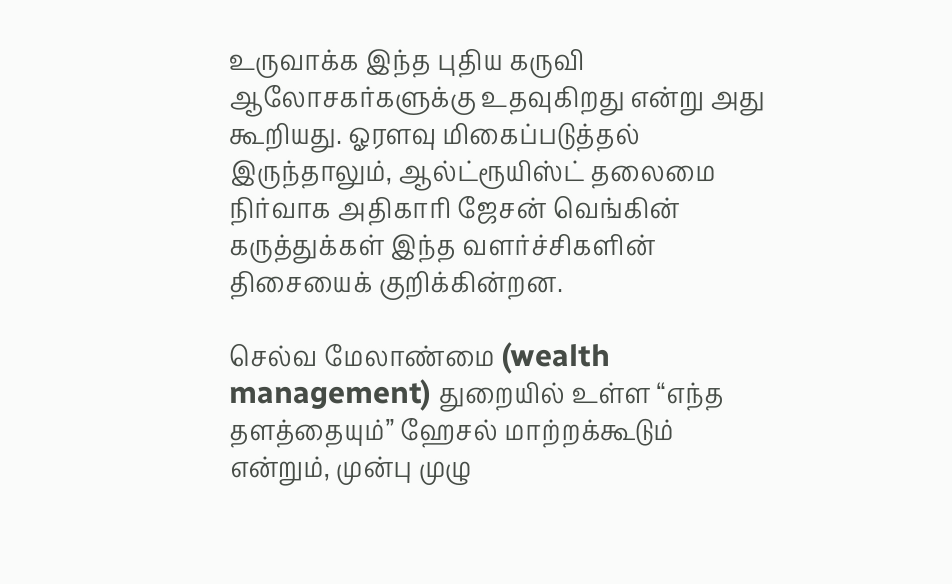உருவாக்க இந்த புதிய கருவி ஆலோசகர்களுக்கு உதவுகிறது என்று அது கூறியது. ஓரளவு மிகைப்படுத்தல் இருந்தாலும், ஆல்ட்ரூயிஸ்ட் தலைமை நிர்வாக அதிகாரி ஜேசன் வெங்கின் கருத்துக்கள் இந்த வளர்ச்சிகளின் திசையைக் குறிக்கின்றன.

செல்வ மேலாண்மை (wealth management) துறையில் உள்ள “எந்த தளத்தையும்” ஹேசல் மாற்றக்கூடும் என்றும், முன்பு முழு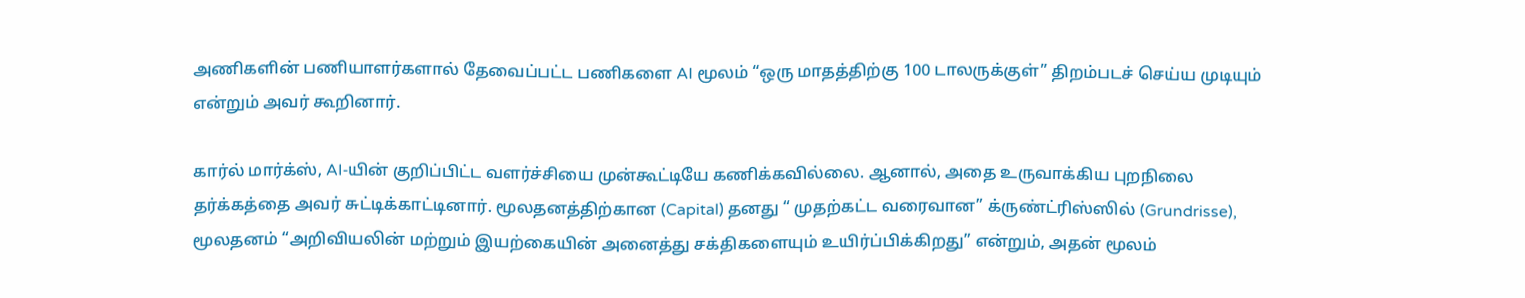அணிகளின் பணியாளர்களால் தேவைப்பட்ட பணிகளை AI மூலம் “ஒரு மாதத்திற்கு 100 டாலருக்குள்” திறம்படச் செய்ய முடியும் என்றும் அவர் கூறினார்.

கார்ல் மார்க்ஸ், AI‑யின் குறிப்பிட்ட வளர்ச்சியை முன்கூட்டியே கணிக்கவில்லை. ஆனால், அதை உருவாக்கிய புறநிலை தர்க்கத்தை அவர் சுட்டிக்காட்டினார். மூலதனத்திற்கான (Capital) தனது “ முதற்கட்ட வரைவான” க்ருண்ட்ரிஸ்ஸில் (Grundrisse), மூலதனம் “அறிவியலின் மற்றும் இயற்கையின் அனைத்து சக்திகளையும் உயிர்ப்பிக்கிறது” என்றும், அதன் மூலம்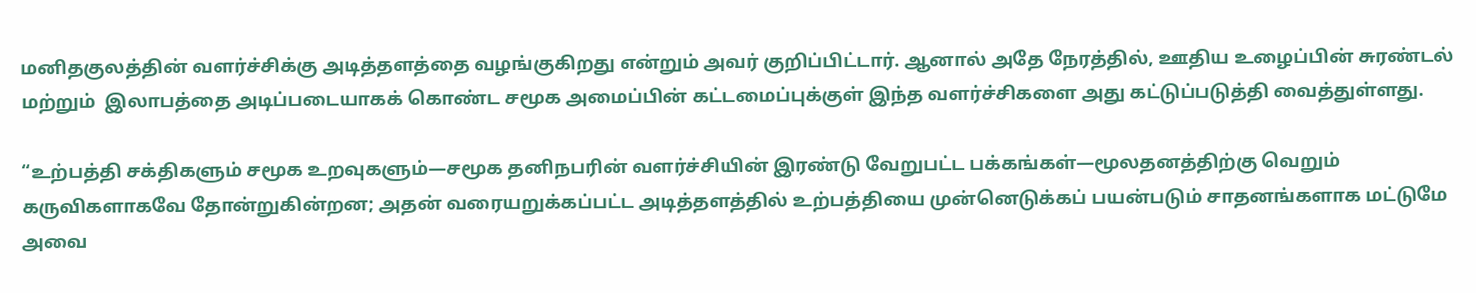மனிதகுலத்தின் வளர்ச்சிக்கு அடித்தளத்தை வழங்குகிறது என்றும் அவர் குறிப்பிட்டார். ஆனால் அதே நேரத்தில், ஊதிய உழைப்பின் சுரண்டல் மற்றும்  இலாபத்தை அடிப்படையாகக் கொண்ட சமூக அமைப்பின் கட்டமைப்புக்குள் இந்த வளர்ச்சிகளை அது கட்டுப்படுத்தி வைத்துள்ளது.

“உற்பத்தி சக்திகளும் சமூக உறவுகளும்—சமூக தனிநபரின் வளர்ச்சியின் இரண்டு வேறுபட்ட பக்கங்கள்—மூலதனத்திற்கு வெறும் கருவிகளாகவே தோன்றுகின்றன; அதன் வரையறுக்கப்பட்ட அடித்தளத்தில் உற்பத்தியை முன்னெடுக்கப் பயன்படும் சாதனங்களாக மட்டுமே அவை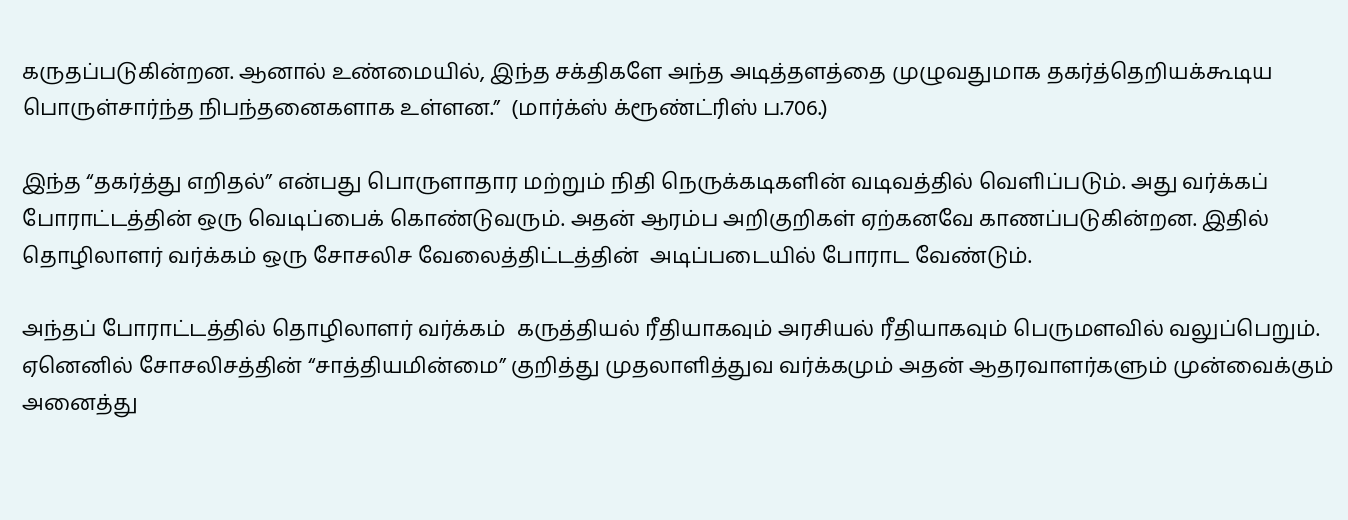கருதப்படுகின்றன. ஆனால் உண்மையில், இந்த சக்திகளே அந்த அடித்தளத்தை முழுவதுமாக தகர்த்தெறியக்கூடிய பொருள்சார்ந்த நிபந்தனைகளாக உள்ளன.”  (மார்க்ஸ் க்ரூண்ட்ரிஸ் ப.706.)

இந்த “தகர்த்து எறிதல்” என்பது பொருளாதார மற்றும் நிதி நெருக்கடிகளின் வடிவத்தில் வெளிப்படும். அது வர்க்கப் போராட்டத்தின் ஒரு வெடிப்பைக் கொண்டுவரும். அதன் ஆரம்ப அறிகுறிகள் ஏற்கனவே காணப்படுகின்றன. இதில் தொழிலாளர் வர்க்கம் ஒரு சோசலிச வேலைத்திட்டத்தின்  அடிப்படையில் போராட வேண்டும்.

அந்தப் போராட்டத்தில் தொழிலாளர் வர்க்கம்  கருத்தியல் ரீதியாகவும் அரசியல் ரீதியாகவும் பெருமளவில் வலுப்பெறும். ஏனெனில் சோசலிசத்தின் “சாத்தியமின்மை” குறித்து முதலாளித்துவ வர்க்கமும் அதன் ஆதரவாளர்களும் முன்வைக்கும் அனைத்து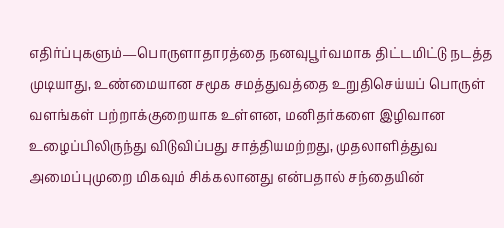எதிர்ப்புகளும்—பொருளாதாரத்தை நனவுபூர்வமாக திட்டமிட்டு நடத்த முடியாது, உண்மையான சமூக சமத்துவத்தை உறுதிசெய்யப் பொருள் வளங்கள் பற்றாக்குறையாக உள்ளன, மனிதர்களை இழிவான உழைப்பிலிருந்து விடுவிப்பது சாத்தியமற்றது, முதலாளித்துவ அமைப்புமுறை மிகவும் சிக்கலானது என்பதால் சந்தையின்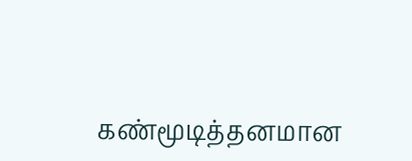கண்மூடித்தனமான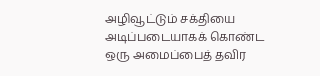அழிவூட்டும் சக்தியை அடிப்படையாகக் கொண்ட ஒரு அமைப்பைத் தவிர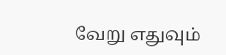வேறு எதுவும்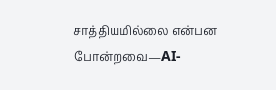சாத்தியமில்லை என்பன போன்றவை—AI-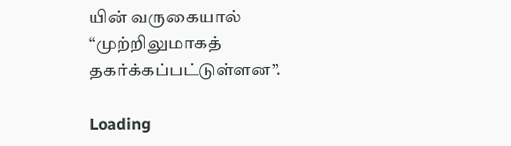யின் வருகையால் “முற்றிலுமாகத் தகர்க்கப்பட்டுள்ளன”.

Loading